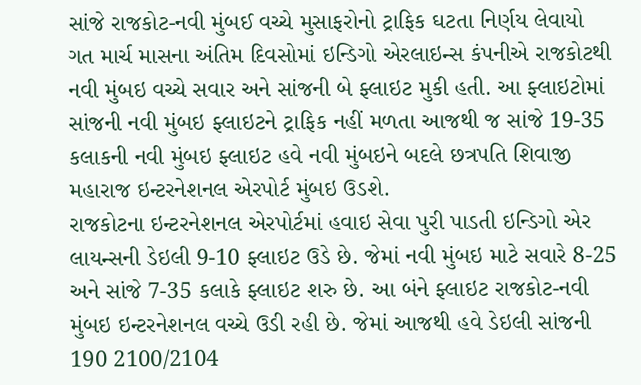સાંજે રાજકોટ-નવી મુંબઈ વચ્ચે મુસાફરોનો ટ્રાફિક ઘટતા નિર્ણય લેવાયો
ગત માર્ચ માસના અંતિમ દિવસોમાં ઇન્ડિગો એરલાઇન્સ કંપનીએ રાજકોટથી નવી મુંબઇ વચ્ચે સવાર અને સાંજની બે ફ્લાઇટ મુકી હતી. આ ફ્લાઇટોમાં સાંજની નવી મુંબઇ ફ્લાઇટને ટ્રાફિક નહીં મળતા આજથી જ સાંજે 19-35 કલાકની નવી મુંબઇ ફ્લાઇટ હવે નવી મુંબઇને બદલે છત્રપતિ શિવાજી મહારાજ ઇન્ટરનેશનલ એરપોર્ટ મુંબઇ ઉડશે.
રાજકોટના ઇન્ટરનેશનલ એરપોર્ટમાં હવાઇ સેવા પુરી પાડતી ઇન્ડિગો એર લાયન્સની ડેઇલી 9-10 ફ્લાઇટ ઉડે છે. જેમાં નવી મુંબઇ માટે સવારે 8-25 અને સાંજે 7-35 કલાકે ફ્લાઇટ શરુ છે. આ બંને ફ્લાઇટ રાજકોટ-નવી મુંબઇ ઇન્ટરનેશનલ વચ્ચે ઉડી રહી છે. જેમાં આજથી હવે ડેઇલી સાંજની 190 2100/2104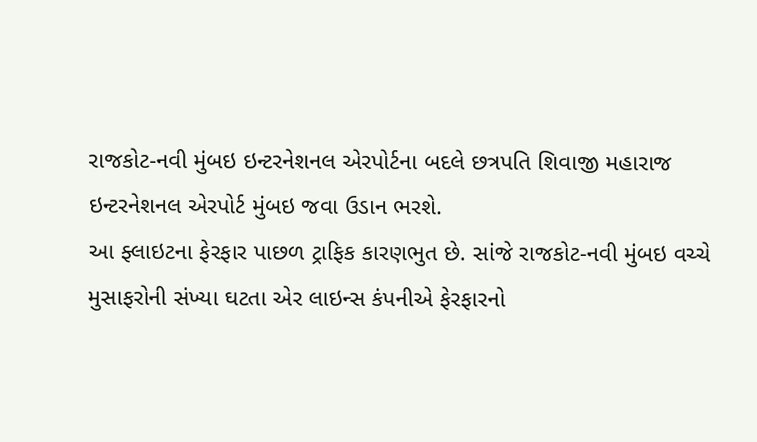રાજકોટ-નવી મુંબઇ ઇન્ટરનેશનલ એરપોર્ટના બદલે છત્રપતિ શિવાજી મહારાજ ઇન્ટરનેશનલ એરપોર્ટ મુંબઇ જવા ઉડાન ભરશે.
આ ફ્લાઇટના ફેરફાર પાછળ ટ્રાફિક કારણભુત છે. સાંજે રાજકોટ-નવી મુંબઇ વચ્ચે મુસાફરોની સંખ્યા ઘટતા એર લાઇન્સ કંપનીએ ફેરફારનો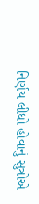નિર્ણય લીધો હોવાનું સુત્રોએ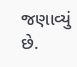જણાવ્યું છે.